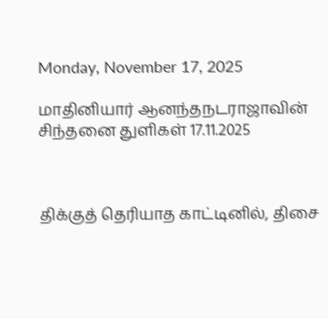Monday, November 17, 2025

மாதினியார் ஆனந்தநடராஜாவின் சிந்தனை துளிகள் 17.11.2025



திக்குத் தெரியாத காட்டினில், திசை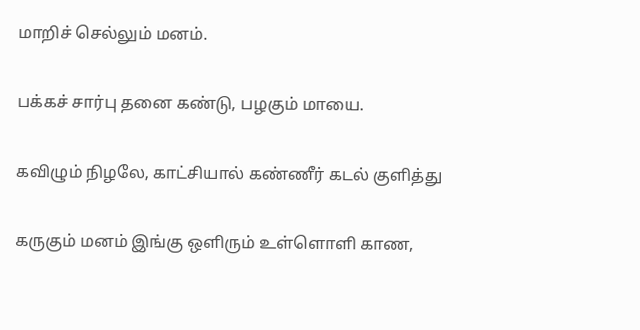மாறிச் செல்லும் மனம்.

பக்கச் சார்பு தனை கண்டு, பழகும் மாயை.

கவிழும் நிழலே, காட்சியால் கண்ணீர் கடல் குளித்து

கருகும் மனம் இங்கு ஒளிரும் உள்ளொளி காண,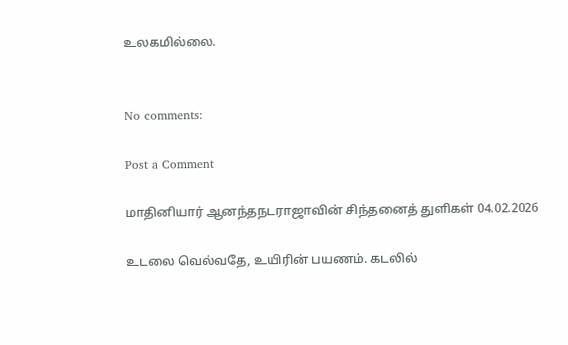உலகமில்லை.


No comments:

Post a Comment

மாதினியார் ஆனந்தநடராஜாவின் சிந்தனைத் துளிகள் 04.02.2026

உடலை வெல்வதே, உயிரின் பயணம். கடலில்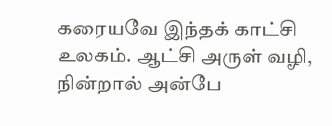கரையவே இந்தக் காட்சி உலகம். ஆட்சி அருள் வழி, நின்றால் அன்பே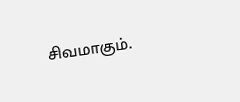சிவமாகும்.